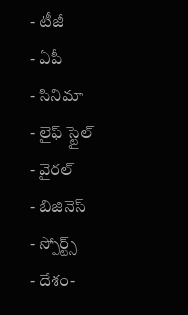- టీజీ
- ఏపీ
- సినిమా
- లైఫ్ స్టైల్
- వైరల్
- బిజినెస్
- స్పోర్ట్స్
- దేశం-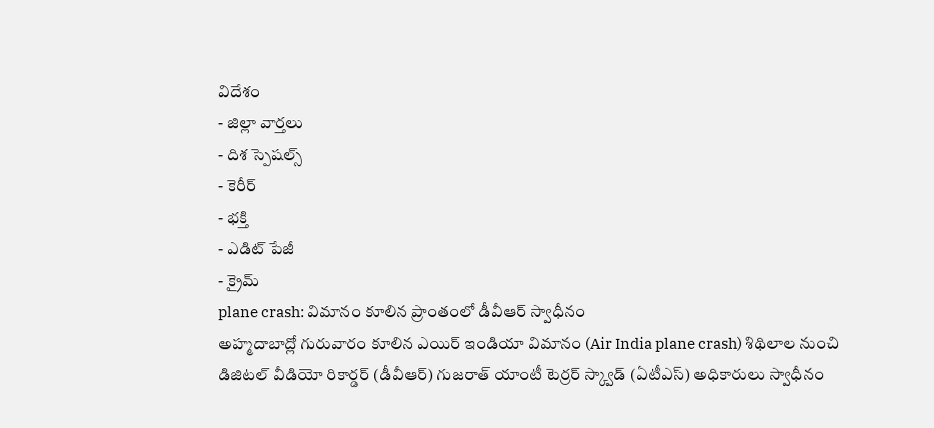విదేశం
- జిల్లా వార్తలు
- దిశ స్పెషల్స్
- కెరీర్
- భక్తి
- ఎడిట్ పేజీ
- క్రైమ్
plane crash: విమానం కూలిన ప్రాంతంలో డీవీఆర్ స్వాధీనం
అహ్మదాబాద్లో గురువారం కూలిన ఎయిర్ ఇండియా విమానం (Air India plane crash) శిథిలాల నుంచి డిజిటల్ వీడియో రికార్డర్ (డీవీఆర్) గుజరాత్ యాంటీ టెర్రర్ స్క్వాడ్ (ఏటీఎస్) అధికారులు స్వాధీనం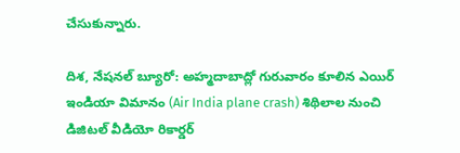చేసుకున్నారు.

దిశ, నేషనల్ బ్యూరో: అహ్మదాబాద్లో గురువారం కూలిన ఎయిర్ ఇండియా విమానం (Air India plane crash) శిథిలాల నుంచి డిజిటల్ వీడియో రికార్డర్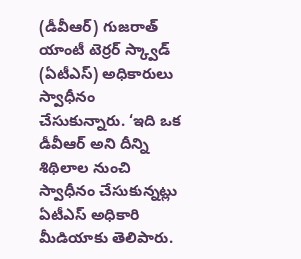(డీవీఆర్) గుజరాత్ యాంటీ టెర్రర్ స్క్వాడ్ (ఏటీఎస్) అధికారులు స్వాధీనం చేసుకున్నారు. ‘ఇది ఒక డీవీఆర్ అని దీన్ని శిథిలాల నుంచి స్వాధీనం చేసుకున్నట్లు ఏటీఎస్ అధికారి మీడియాకు తెలిపారు.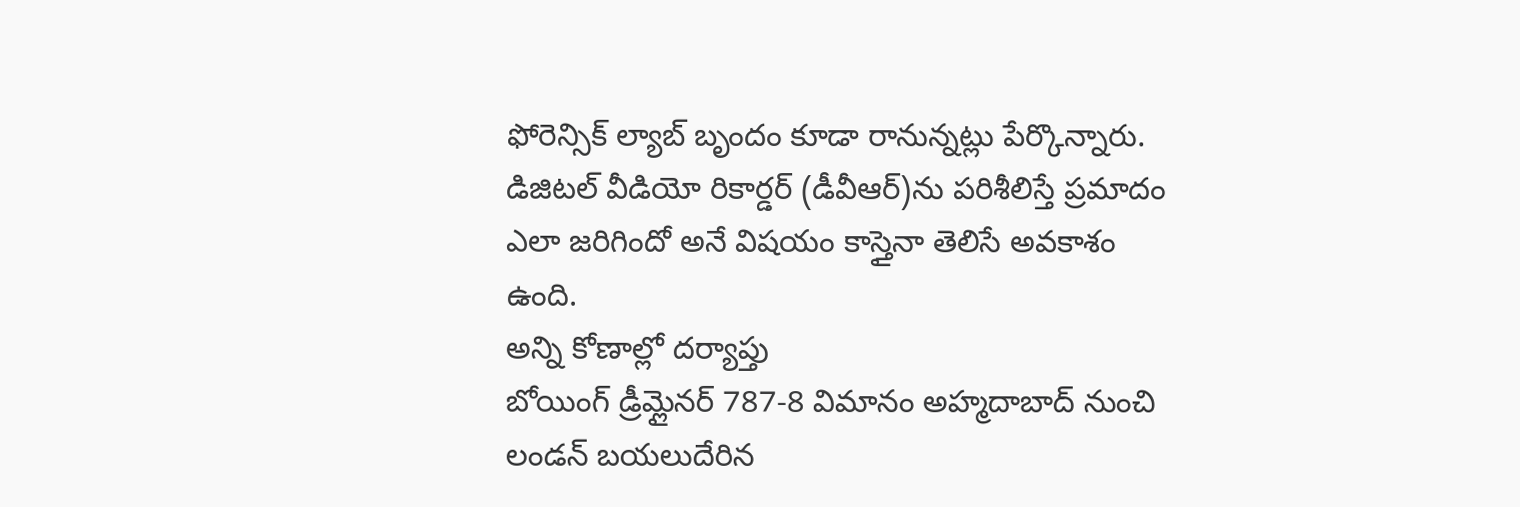ఫోరెన్సిక్ ల్యాబ్ బృందం కూడా రానున్నట్లు పేర్కొన్నారు. డిజిటల్ వీడియో రికార్డర్ (డీవీఆర్)ను పరిశీలిస్తే ప్రమాదం ఎలా జరిగిందో అనే విషయం కాస్తైనా తెలిసే అవకాశం ఉంది.
అన్ని కోణాల్లో దర్యాప్తు
బోయింగ్ డ్రీమ్లైనర్ 787-8 విమానం అహ్మదాబాద్ నుంచి లండన్ బయలుదేరిన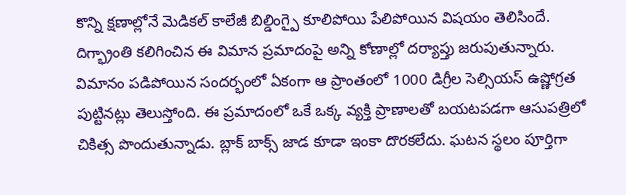కొన్ని క్షణాల్లోనే మెడికల్ కాలేజీ బిల్డింగ్పై కూలిపోయి పేలిపోయిన విషయం తెలిసిందే. దిగ్భ్రాంతి కలిగించిన ఈ విమాన ప్రమాదంపై అన్ని కోణాల్లో దర్యాప్తు జరుపుతున్నారు. విమానం పడిపోయిన సందర్భంలో ఏకంగా ఆ ప్రాంతంలో 1000 డిగ్రీల సెల్సియస్ ఉష్ణోగ్రత పుట్టినట్లు తెలుస్తోంది. ఈ ప్రమాదంలో ఒకే ఒక్క వ్యక్తి ప్రాణాలతో బయటపడగా ఆసుపత్రిలో చికిత్స పొందుతున్నాడు. బ్లాక్ బాక్స్ జాడ కూడా ఇంకా దొరకలేదు. ఘటన స్థలం పూర్తిగా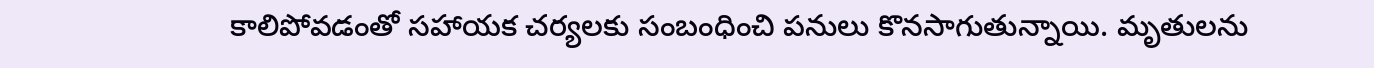కాలిపోవడంతో సహాయక చర్యలకు సంబంధించి పనులు కొనసాగుతున్నాయి. మృతులను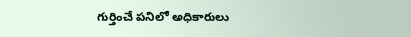గుర్తించే పనిలో అధికారులు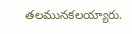తలమునకలయ్యారు.